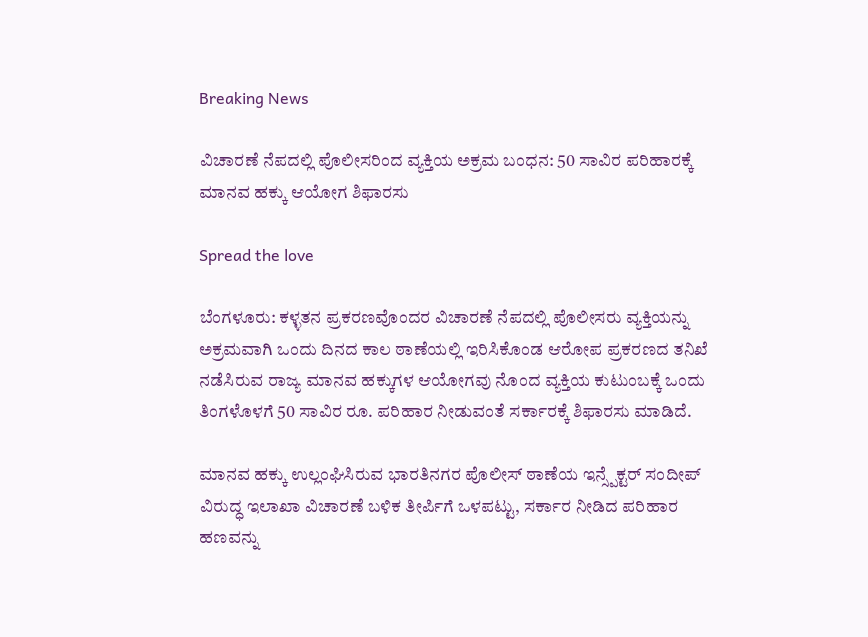Breaking News

ವಿಚಾರಣೆ ನೆಪದಲ್ಲಿ ಪೊಲೀಸರಿಂದ ವ್ಯಕ್ತಿಯ ಅಕ್ರಮ ಬಂಧನ: 50 ಸಾವಿರ ಪರಿಹಾರಕ್ಕೆ ಮಾನವ ಹಕ್ಕು ಆಯೋಗ ಶಿಫಾರಸು

Spread the love

ಬೆಂಗಳೂರು: ಕಳ್ಳತನ ಪ್ರಕರಣವೊಂದರ ವಿಚಾರಣೆ ನೆಪದಲ್ಲಿ ಪೊಲೀಸರು ವ್ಯಕ್ತಿಯನ್ನು ಅಕ್ರಮವಾಗಿ ಒಂದು ದಿನದ ಕಾಲ ಠಾಣೆಯಲ್ಲಿ ಇರಿಸಿಕೊಂಡ ಆರೋಪ ಪ್ರಕರಣದ ತನಿಖೆ ನಡೆಸಿರುವ ರಾಜ್ಯ ಮಾನವ ಹಕ್ಕುಗಳ ಆಯೋಗವು ನೊಂದ ವ್ಯಕ್ತಿಯ ಕುಟುಂಬಕ್ಕೆ ಒಂದು ತಿಂಗಳೊಳಗೆ 50 ಸಾವಿರ ರೂ. ಪರಿಹಾರ ನೀಡುವಂತೆ ಸರ್ಕಾರಕ್ಕೆ ಶಿಫಾರಸು ಮಾಡಿದೆ.

ಮಾನವ ಹಕ್ಕು ಉಲ್ಲಂಘಿಸಿರುವ ಭಾರತಿನಗರ ಪೊಲೀಸ್ ಠಾಣೆಯ ಇನ್ಸ್ಪೆಕ್ಟರ್ ಸಂದೀಪ್ ವಿರುದ್ಧ ಇಲಾಖಾ ವಿಚಾರಣೆ ಬಳಿಕ ತೀರ್ಪಿಗೆ ಒಳಪಟ್ಟು, ಸರ್ಕಾರ ನೀಡಿದ ಪರಿಹಾರ ಹಣವನ್ನು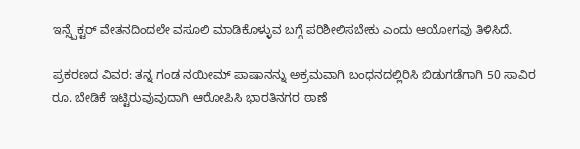ಇನ್ಸ್ಪೆಕ್ಟರ್ ವೇತನದಿಂದಲೇ ವಸೂಲಿ ಮಾಡಿಕೊಳ್ಳುವ ಬಗ್ಗೆ ಪರಿಶೀಲಿಸಬೇಕು ಎಂದು ಆಯೋಗವು ತಿಳಿಸಿದೆ.

ಪ್ರಕರಣದ ವಿವರ: ತನ್ನ ಗಂಡ ನಯೀಮ್ ಪಾಷಾನನ್ನು ಅಕ್ರಮವಾಗಿ ಬಂಧನದಲ್ಲಿರಿಸಿ ಬಿಡುಗಡೆಗಾಗಿ 50 ಸಾವಿರ ರೂ. ಬೇಡಿಕೆ ಇಟ್ಟಿರುವುವುದಾಗಿ ಆರೋಪಿಸಿ ಭಾರತಿನಗರ ಠಾಣೆ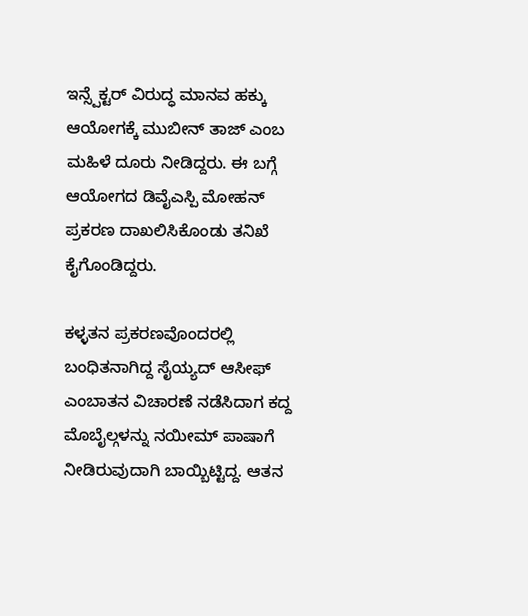ಇನ್ಸ್ಪೆಕ್ಟರ್ ವಿರುದ್ಧ ಮಾನವ ಹಕ್ಕು ಆಯೋಗಕ್ಕೆ ಮುಬೀನ್ ತಾಜ್ ಎಂಬ ಮಹಿಳೆ ದೂರು ನೀಡಿದ್ದರು. ಈ ಬಗ್ಗೆ ಆಯೋಗದ ಡಿವೈಎಸ್ಪಿ ಮೋಹನ್ ಪ್ರಕರಣ ದಾಖಲಿಸಿಕೊಂಡು ತನಿಖೆ ಕೈಗೊಂಡಿದ್ದರು.

ಕಳ್ಳತನ ಪ್ರಕರಣವೊಂದರಲ್ಲಿ ಬಂಧಿತನಾಗಿದ್ದ ಸೈಯ್ಯದ್ ಆಸೀಫ್ ಎಂಬಾತನ ವಿಚಾರಣೆ ನಡೆಸಿದಾಗ ಕದ್ದ ಮೊಬೈಲ್ಗಳನ್ನು ನಯೀಮ್ ಪಾಷಾಗೆ ನೀಡಿರುವುದಾಗಿ ಬಾಯ್ಬಿಟ್ಟಿದ್ದ. ಆತನ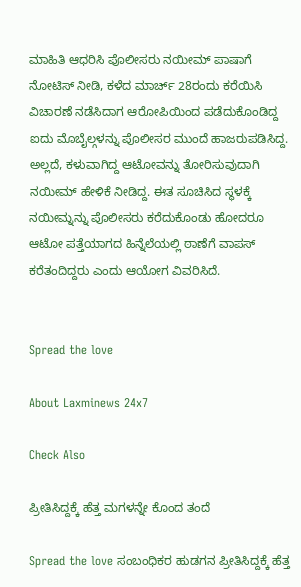ಮಾಹಿತಿ ಆಧರಿಸಿ ಪೊಲೀಸರು ನಯೀಮ್ ಪಾಷಾಗೆ ನೋಟಿಸ್ ನೀಡಿ, ಕಳೆದ ಮಾರ್ಚ್ 28ರಂದು ಕರೆಯಿಸಿ ವಿಚಾರಣೆ ನಡೆಸಿದಾಗ ಆರೋಪಿಯಿಂದ ಪಡೆದುಕೊಂಡಿದ್ದ ಐದು ಮೊಬೈಲ್ಗಳನ್ನು ಪೊಲೀಸರ ಮುಂದೆ ಹಾಜರುಪಡಿಸಿದ್ದ. ಅಲ್ಲದೆ‌, ಕಳುವಾಗಿದ್ದ ಆಟೋವನ್ನು ತೋರಿಸುವುದಾಗಿ ನಯೀಮ್ ಹೇಳಿಕೆ ನೀಡಿದ್ದ. ಈತ ಸೂಚಿಸಿದ ಸ್ಥಳಕ್ಕೆ ನಯೀಮ್ನನ್ನು ಪೊಲೀಸರು ಕರೆದುಕೊಂಡು ಹೋದರೂ ಆಟೋ ಪತ್ತೆಯಾಗದ ಹಿನ್ನೆಲೆಯಲ್ಲಿ ಠಾಣೆಗೆ ವಾಪಸ್ ಕರೆತಂದಿದ್ದರು ಎಂದು ಆಯೋಗ ವಿವರಿಸಿದೆ.


Spread the love

About Laxminews 24x7

Check Also

ಪ್ರೀತಿಸಿದ್ದಕ್ಕೆ ಹೆತ್ತ ಮಗಳನ್ನೇ ಕೊಂದ ತಂದೆ

Spread the love ಸಂಬಂಧಿಕರ‌ ಹುಡಗನ ಪ್ರೀತಿಸಿದ್ದಕ್ಕೆ ಹೆತ್ತ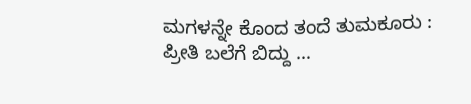ಮಗಳನ್ನೇ ಕೊಂದ ತಂದೆ ತುಮಕೂರು : ಪ್ರೀತಿ ಬಲೆಗೆ ಬಿದ್ದು …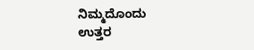ನಿಮ್ಮದೊಂದು ಉತ್ತರ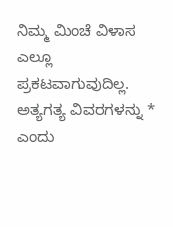ನಿಮ್ಮ ಮಿಂಚೆ ವಿಳಾಸ ಎಲ್ಲೂ ಪ್ರಕಟವಾಗುವುದಿಲ್ಲ. ಅತ್ಯಗತ್ಯ ವಿವರಗಳನ್ನು * ಎಂದು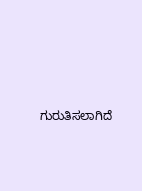ಗುರುತಿಸಲಾಗಿದೆ